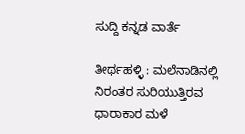ಸುದ್ದಿ ಕನ್ನಡ ವಾರ್ತೆ

ತೀರ್ಥಹಳ್ಳಿ : ಮಲೆನಾಡಿನಲ್ಲಿ ನಿರಂತರ ಸುರಿಯುತ್ತಿರವ ಧಾರಾಕಾರ ಮಳೆ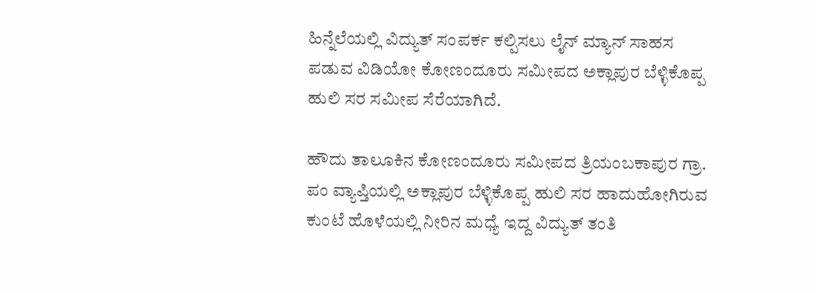ಹಿನ್ನೆಲೆಯಲ್ಲಿ ವಿದ್ಯುತ್ ಸಂಪರ್ಕ ಕಲ್ಪಿಸಲು ಲೈನ್ ಮ್ಯಾನ್ ಸಾಹಸ ಪಡುವ ವಿಡಿಯೋ ಕೋಣಂದೂರು ಸಮೀಪದ ಅಕ್ಲಾಪುರ ಬೆಳ್ಳಿಕೊಪ್ಪ ಹುಲಿ ಸರ ಸಮೀಪ ಸೆರೆಯಾಗಿದೆ.

ಹೌದು ತಾಲೂಕಿನ ಕೋಣಂದೂರು ಸಮೀಪದ ತ್ರಿಯಂಬಕಾಪುರ ಗ್ರಾ. ಪಂ ವ್ಯಾಪ್ತಿಯಲ್ಲಿ ಅಕ್ಲಾಪುರ ಬೆಳ್ಳಿಕೊಪ್ಪ ಹುಲಿ ಸರ ಹಾದುಹೋಗಿರುವ ಕುಂಟೆ ಹೊಳೆಯಲ್ಲಿ ನೀರಿನ ಮಧ್ಯೆ ಇದ್ದ ವಿದ್ಯುತ್ ತಂತಿ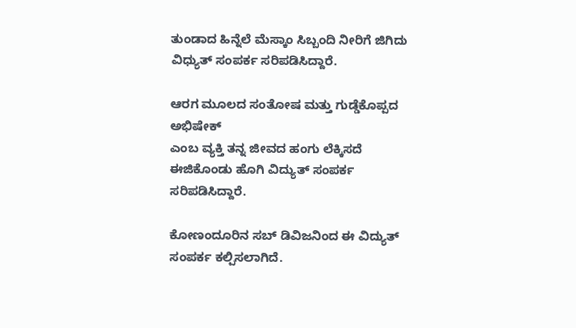ತುಂಡಾದ ಹಿನ್ನೆಲೆ ಮೆಸ್ಕಾಂ ಸಿಬ್ಬಂದಿ ನೀರಿಗೆ ಜಿಗಿದು ವಿಧ್ಯುತ್ ಸಂಪರ್ಕ ಸರಿಪಡಿಸಿದ್ದಾರೆ.

ಆರಗ ಮೂಲದ ಸಂತೋಷ ಮತ್ತು ಗುಡ್ಡೆಕೊಪ್ಪದ ಅಭಿಷೇಕ್
ಎಂಬ ವ್ಯಕ್ತಿ ತನ್ನ ಜೀವದ ಹಂಗು ಲೆಕ್ಕಿಸದೆ ಈಜಿಕೊಂಡು ಹೊಗಿ ವಿದ್ಯುತ್ ಸಂಪರ್ಕ ಸರಿಪಡಿಸಿದ್ದಾರೆ.

ಕೋಣಂದೂರಿನ ಸಬ್ ಡಿವಿಜನಿಂದ ಈ ವಿದ್ಯುತ್ ಸಂಪರ್ಕ ಕಲ್ಪಿಸಲಾಗಿದೆ.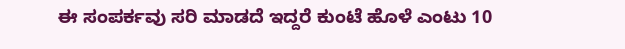ಈ ಸಂಪರ್ಕವು ಸರಿ ಮಾಡದೆ ಇದ್ದರೆ ಕುಂಟೆ ಹೊಳೆ ಎಂಟು 10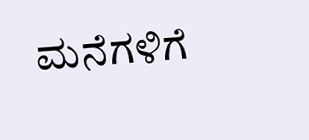ಮನೆಗಳಿಗೆ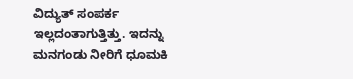ವಿದ್ಯುತ್ ಸಂಪರ್ಕ ಇಲ್ಲದಂತಾಗುತ್ತಿತ್ತು. ಇದನ್ನು ಮನಗಂಡು ನೀರಿಗೆ ಧೂಮಕಿ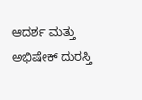ಆದರ್ಶ ಮತ್ತು ಅಭಿಷೇಕ್ ದುರಸ್ತಿ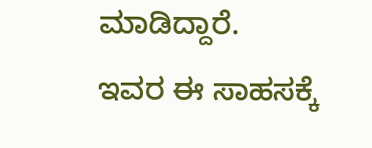ಮಾಡಿದ್ದಾರೆ.
ಇವರ ಈ ಸಾಹಸಕ್ಕೆ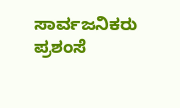ಸಾರ್ವಜನಿಕರು ಪ್ರಶಂಸೆ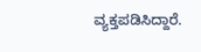ವ್ಯಕ್ತಪಡಿಸಿದ್ದಾರೆ.